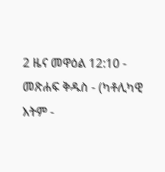2 ዜና መዋዕል 12:10 - መጽሐፍ ቅዱስ - (ካቶሊካዊ እትም -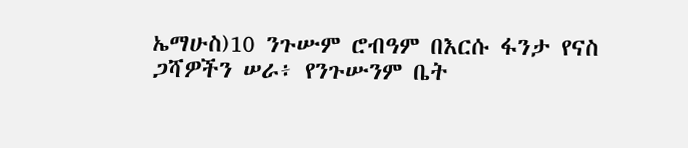ኤማሁስ)10 ንጉሡም ሮብዓም በእርሱ ፋንታ የናስ ጋሻዎችን ሠራ፥ የንጉሡንም ቤት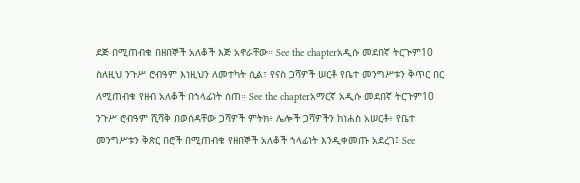ደጅ በሚጠብቁ በዘበኞች አለቆች እጅ አኖራቸው። See the chapterአዲሱ መደበኛ ትርጒም10 ስለዚህ ንጉሥ ሮብዓም እነዚህን ለመተካት ሲል፣ የናስ ጋሻዎች ሠርቶ የቤተ መንግሥቱን ቅጥር በር ለሚጠብቁ የዘብ አለቆች በኀላፊነት ሰጠ። See the chapterአማርኛ አዲሱ መደበኛ ትርጉም10 ንጉሥ ሮብዓም ሺሻቅ በወሰዳቸው ጋሻዎች ምትክ፥ ሌሎች ጋሻዎችን ከነሐስ አሠርቶ፥ የቤተ መንግሥቱን ቅጽር በሮች በሚጠብቁ የዘበኞች አለቆች ኀላፊነት እንዲቀመጡ አደረገ፤ See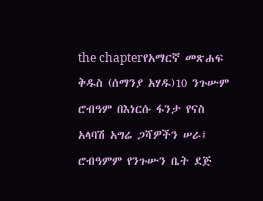the chapterየአማርኛ መጽሐፍ ቅዱስ (ሰማንያ አሃዱ)10 ንጉሡም ሮብዓም በእነርሱ ፋንታ የናስ አላባሽ አግሬ ጋሻዎችን ሠራ፤ ሮብዓምም የንጉሡን ቤት ደጅ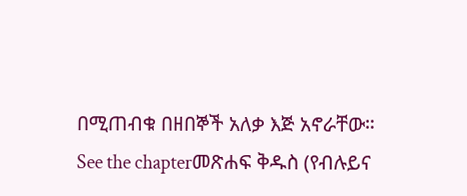በሚጠብቁ በዘበኞች አለቃ እጅ አኖራቸው። See the chapterመጽሐፍ ቅዱስ (የብሉይና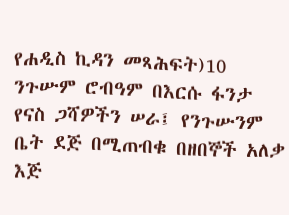የሐዲስ ኪዳን መጻሕፍት)10 ንጉሡም ሮብዓም በእርሱ ፋንታ የናስ ጋሻዎችን ሠራ፤ የንጉሡንም ቤት ደጅ በሚጠብቁ በዘበኞች አለቃ እጅ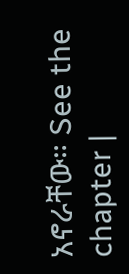አኖራቸው። See the chapter |